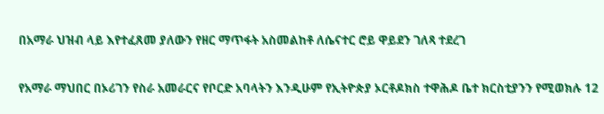በአማራ ህዝብ ላይ እየተፈጸመ ያለውን የዘር ማጥፋት አስመልከቶ ለሴናተር ሮይ ዋይደን ገለጻ ተደረገ

የአማራ ማህበር በኦሪገን የስራ አመራርና የቦርድ አባላትን እንዲሁም የኢትዮጵያ ኦርቶዶክስ ተዋሕዶ ቤተ ክርስቲያንን የሚወክሉ 12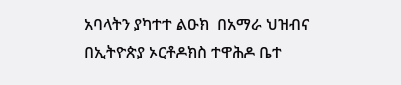አባላትን ያካተተ ልዑክ  በአማራ ህዝብና በኢትዮጵያ ኦርቶዶክስ ተዋሕዶ ቤተ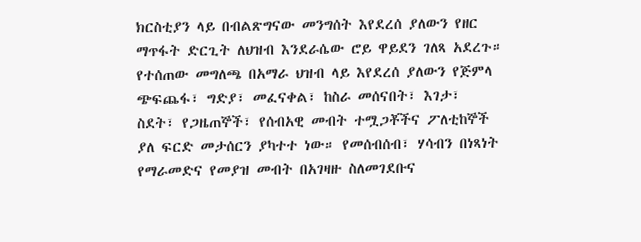ክርስቲያን ላይ በብልጽግናው መንግሰት እየደረሰ ያለውን የዘር ማጥፋት ድርጊት ለህዝብ እንደራሴው ሮይ ዋይደን ገለጻ አደረጉ። የተሰጠው መግለጫ በአማራ ህዝብ ላይ እየደረሰ ያለውን የጅምላ ጭፍጨፋ፣ ግድያ፣ መፈናቀል፣ ከስራ መሰናበት፣ እገታ፣ ስደት፣ የጋዜጠኞች፣ የሰብአዊ መብት ተሟጋቾችና ፖለቲከኞች ያለ ፍርድ መታሰርን ያካተተ ነው። የመሰብሰብ፣ ሃሳብን በነጻነት የማራመድና የመያዝ መብት በአገዛዙ ስለመገደቡና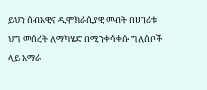ይህን ሰብአዊና ዲሞክራሲያዊ መብት በሀገሪቱ ህግ መሰረት ለማካሄድ በሚንቀሳቀሱ ግለሰቦች ላይ አማራ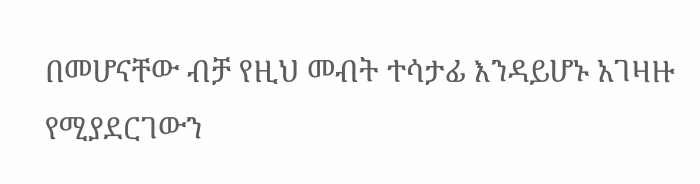በመሆናቸው ብቻ የዚህ መብት ተሳታፊ እንዳይሆኑ አገዛዙ የሚያደርገውን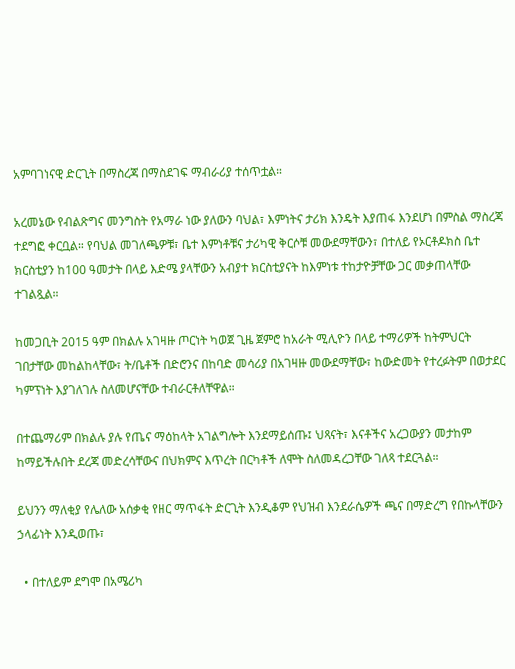አምባገነናዊ ድርጊት በማስረጃ በማስደገፍ ማብራሪያ ተሰጥቷል።

አረመኔው የብልጽግና መንግስት የአማራ ነው ያለውን ባህል፣ እምነትና ታሪክ እንዴት እያጠፋ እንደሆነ በምስል ማስረጃ ተደግፎ ቀርቧል። የባህል መገለጫዎቹ፣ ቤተ እምነቶቹና ታሪካዊ ቅርሶቹ መውደማቸውን፣ በተለይ የኦርቶዶክስ ቤተ ክርስቲያን ከ100 ዓመታት በላይ እድሜ ያላቸውን አብያተ ክርስቲያናት ከእምነቱ ተከታዮቻቸው ጋር መቃጠላቸው ተገልጿል።

ከመጋቢት 2015 ዓም በክልሉ አገዛዙ ጦርነት ካወጀ ጊዜ ጀምሮ ከአራት ሚሊዮን በላይ ተማሪዎች ከትምህርት ገበታቸው መከልከላቸው፣ ት/ቤቶች በድሮንና በከባድ መሳሪያ በአገዛዙ መውደማቸው፣ ከውድመት የተረፉትም በወታደር ካምፕነት እያገለገሉ ስለመሆናቸው ተብራርቶለቸዋል።

በተጨማሪም በክልሉ ያሉ የጤና ማዕከላት አገልግሎት እንደማይሰጡ፤ ህጻናት፣ እናቶችና አረጋውያን መታከም ከማይችሉበት ደረጃ መድረሳቸውና በህክምና እጥረት በርካቶች ለሞት ስለመዳረጋቸው ገለጻ ተደርጓል።

ይህንን ማለቂያ የሌለው አሰቃቂ የዘር ማጥፋት ድርጊት እንዲቆም የህዝብ እንደራሴዎች ጫና በማድረግ የበኩላቸውን ኃላፊነት እንዲወጡ፣

  • በተለይም ደግሞ በአሜሪካ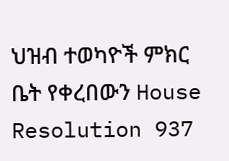ህዝብ ተወካዮች ምክር ቤት የቀረበውን House Resolution 937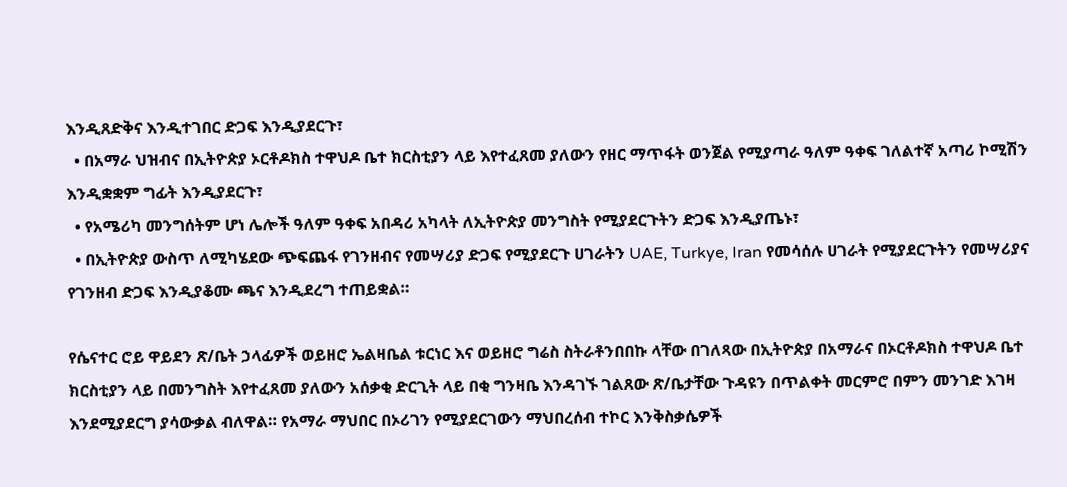እንዲጸድቅና እንዲተገበር ድጋፍ እንዲያደርጉ፣
  • በአማራ ህዝብና በኢትዮጵያ ኦርቶዶክስ ተዋህዶ ቤተ ክርስቲያን ላይ እየተፈጸመ ያለውን የዘር ማጥፋት ወንጀል የሚያጣራ ዓለም ዓቀፍ ገለልተኛ አጣሪ ኮሚሽን እንዲቋቋም ግፊት እንዲያደርጉ፣
  • የአሜሪካ መንግሰትም ሆነ ሌሎች ዓለም ዓቀፍ አበዳሪ አካላት ለኢትዮጵያ መንግስት የሚያደርጉትን ድጋፍ እንዲያጤኑ፣
  • በኢትዮጵያ ውስጥ ለሚካሄደው ጭፍጨፋ የገንዘብና የመሣሪያ ድጋፍ የሚያደርጉ ሀገራትን UAE, Turkye, Iran የመሳሰሉ ሀገራት የሚያደርጉትን የመሣሪያና የገንዘብ ድጋፍ እንዲያቆሙ ጫና እንዲደረግ ተጠይቋል።

የሴናተር ሮይ ዋይደን ጽ/ቤት ኃላፊዎች ወይዘሮ ኤልዛቤል ቱርነር እና ወይዘሮ ግሬስ ስትራቶንበበኩ ላቸው በገለጻው በኢትዮጵያ በአማራና በኦርቶዶክስ ተዋህዶ ቤተ ክርስቲያን ላይ በመንግስት እየተፈጸመ ያለውን አሰቃቂ ድርጊት ላይ በቂ ግንዛቤ እንዳገኙ ገልጸው ጽ/ቤታቸው ጉዳዩን በጥልቀት መርምሮ በምን መንገድ እገዛ እንደሚያደርግ ያሳውቃል ብለዋል። የአማራ ማህበር በኦሪገን የሚያደርገውን ማህበረሰብ ተኮር እንቅስቃሴዎች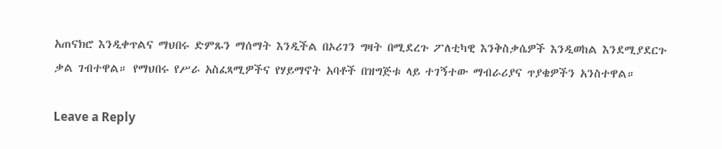አጠናክሮ እንዲቀጥልና ማህበሩ ድምጹን ማሰማት እንዲችል በኦሪገን ግዛት በሚደረጉ ፖለቲካዊ እንቅስቃሴዎች እንዲወከል እንደሚያደርጉ ቃል ገብተዋል። የማህበሩ የሥራ አስፈጻሚዎችና የሃይማኖት አባቶች በዝግጅቱ ላይ ተገኝተው ማብራሪያና ጥያቄዎችን አንስተዋል።

Leave a Reply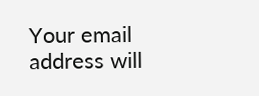Your email address will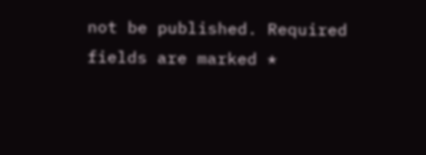not be published. Required fields are marked *